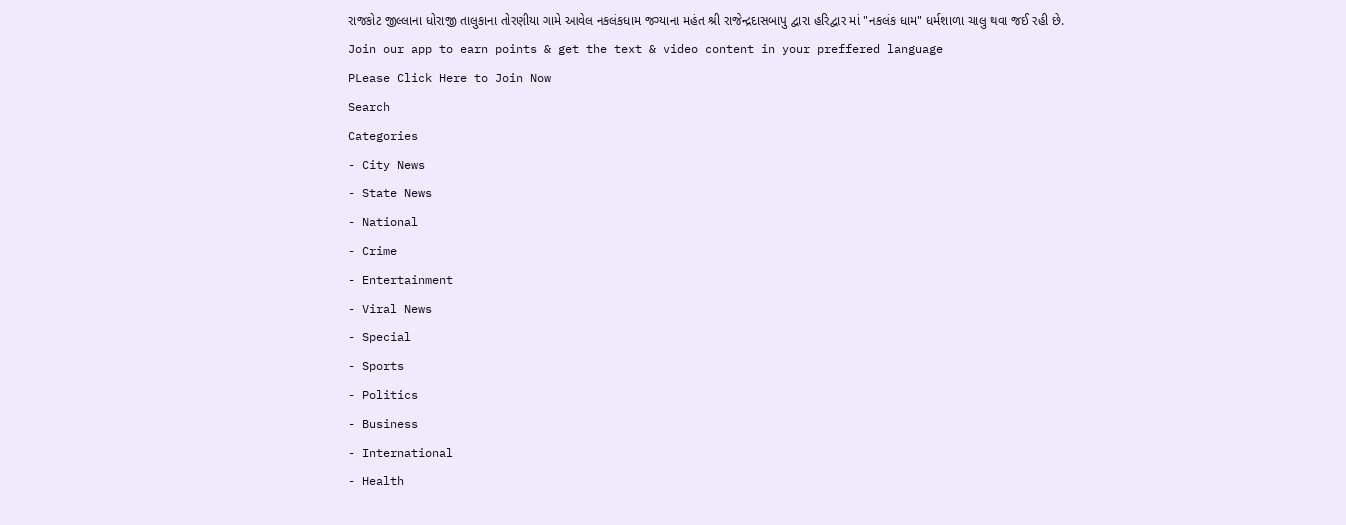રાજકોટ જીલ્લાના ધોરાજી તાલુકાના તોરણીયા ગામે આવેલ નકલંકધામ જગ્યાના મહંત શ્રી રાજેન્દ્રદાસબાપુ દ્વારા હરિદ્વાર માં "નકલંક ધામ" ધર્મશાળા ચાલુ થવા જઈ રહી છે.
Join our app to earn points & get the text & video content in your preffered language
PLease Click Here to Join Now
Search
Categories
- City News
- State News
- National
- Crime
- Entertainment
- Viral News
- Special
- Sports
- Politics
- Business
- International
- Health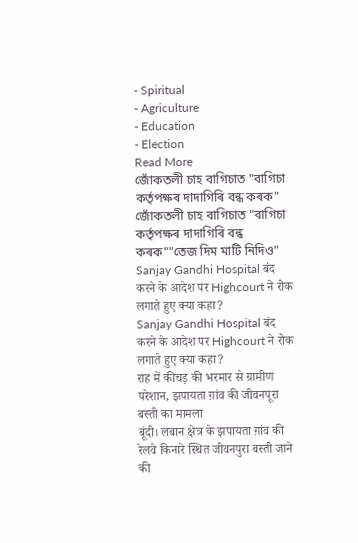- Spiritual
- Agriculture
- Education
- Election
Read More
জোঁকতলী চাহ বাগিচাত "বাগিচা কৰ্তৃপক্ষৰ দাদাগিৰি বন্ধ কৰক"
জোঁকতলী চাহ বাগিচাত "বাগিচা কৰ্তৃপক্ষৰ দাদাগিৰি বন্ধ কৰক""তেজ দিম মাটি নিদিও"
Sanjay Gandhi Hospital बंद करने के आदेश पर Highcourt ने रोक लगाते हुए क्या कहा?
Sanjay Gandhi Hospital बंद करने के आदेश पर Highcourt ने रोक लगाते हुए क्या कहा?
राह में कीचड़ की भरमार से ग्रामीण परेशान, झपायता ग़ांव की जीवनपूरा बस्ती का मामला
बूंदी। लबान क्षेत्र के झपायता ग़ांव की रेलवे किनारे स्थित जीवनपुरा बस्ती जाने की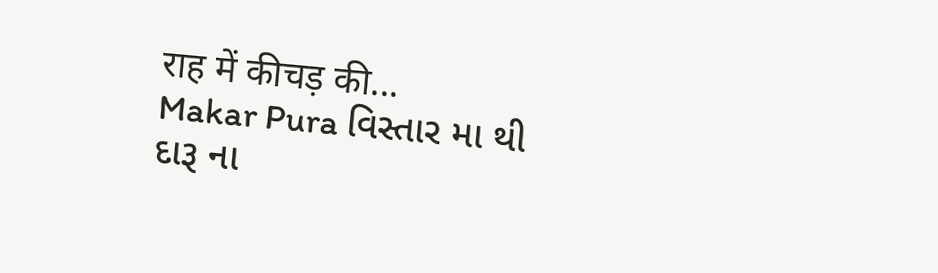राह में कीचड़ की...
Makar Pura વિસ્તાર મા થી દારૂ ના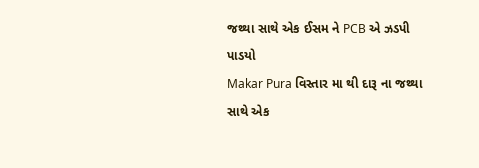જથ્થા સાથે એક ઈસમ ને PCB એ ઝડપી પાડયો
Makar Pura વિસ્તાર મા થી દારૂ ના જથ્થા સાથે એક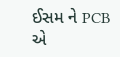ઈસમ ને PCB એ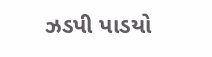ઝડપી પાડયો